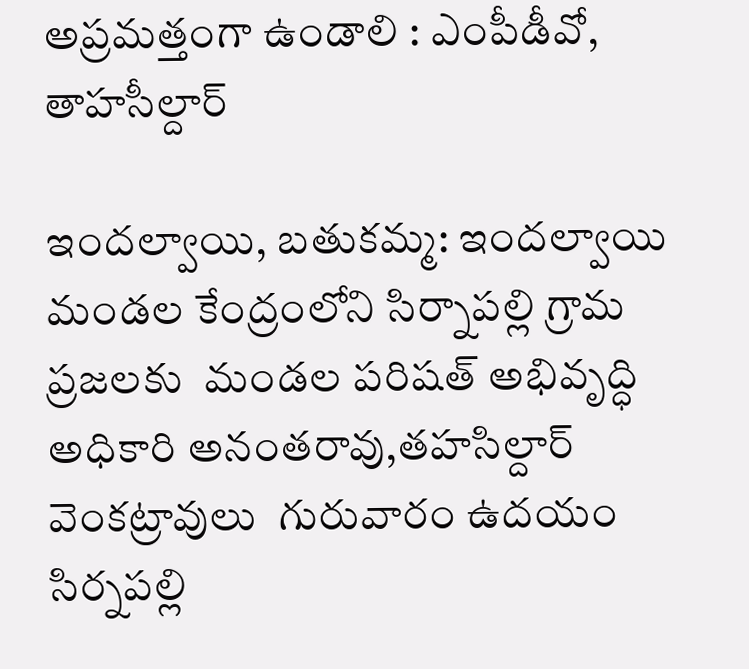అప్రమత్తంగా ఉండాలి : ఎంపీడీవో, తాహసీల్దార్

ఇందల్వాయి, బతుకమ్మ: ఇందల్వాయి మండల కేంద్రంలోని సిర్నాపల్లి గ్రామ ప్రజలకు  మండల పరిషత్ అభివృద్ధి అధికారి అనంతరావు,తహసిల్దార్ వెంకట్రావులు  గురువారం ఉదయం సిర్నపల్లి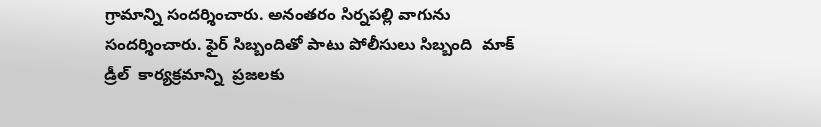గ్రామాన్ని సందర్శించారు. అనంతరం సిర్నపల్లి వాగును సందర్శించారు. ఫైర్ సిబ్బందితో పాటు పోలీసులు సిబ్బంది  మాక్ డ్రీల్  కార్యక్రమాన్ని  ప్రజలకు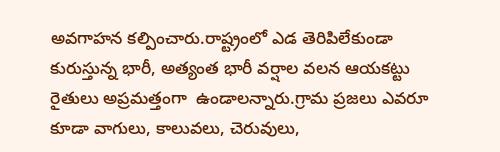అవగాహన కల్పించారు.రాష్ట్రంలో ఎడ తెరిపిలేకుండా కురుస్తున్న భారీ, అత్యంత భారీ వర్షాల వలన ఆయకట్టు రైతులు అప్రమత్తంగా  ఉండాలన్నారు.గ్రామ ప్రజలు ఎవరూ కూడా వాగులు, కాలువలు, చెరువులు,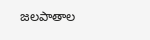జలపాతాల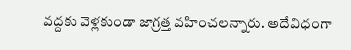వద్దకు వెళ్లకుండా జాగ్రత్త వహించలన్నారు. అదేవిధంగా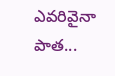ఎవరివైనా పాత...